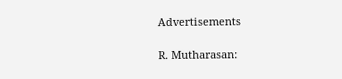Advertisements

R. Mutharasan: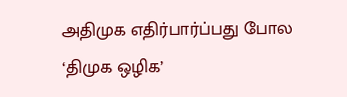அதிமுக எதிர்பார்ப்பது போல ‘திமுக ஒழிக’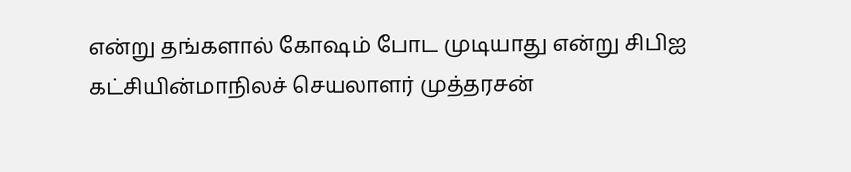என்று தங்களால் கோஷம் போட முடியாது என்று சிபிஐ கட்சியின்மாநிலச் செயலாளர் முத்தரசன்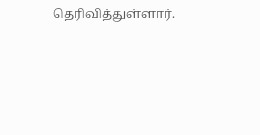தெரிவித்துள்ளார்.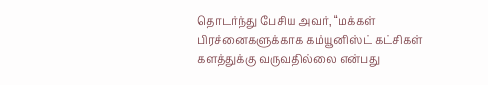தொடர்ந்து பேசிய அவர், “மக்கள் பிரச்னைகளுக்காக கம்யூனிஸ்ட் கட்சிகள் களத்துக்கு வருவதில்லை என்பது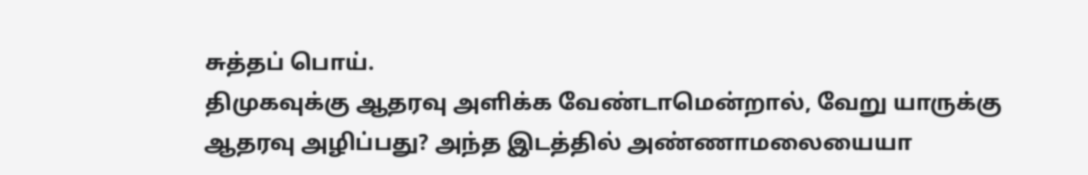சுத்தப் பொய்.
திமுகவுக்கு ஆதரவு அளிக்க வேண்டாமென்றால், வேறு யாருக்கு ஆதரவு அழிப்பது? அந்த இடத்தில் அண்ணாமலையையா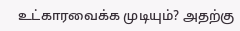உட்காரவைக்க முடியும்? அதற்கு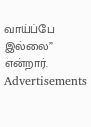வாய்ப்பே இல்லை” என்றார்.
Advertisements